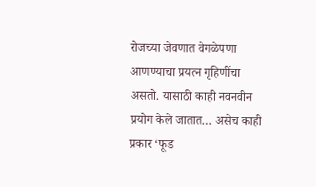रोजच्या जेवणात वेगळेपणा आणण्याचा प्रयत्न गृहिणींचा असतो. यासाठी काही नवनवीन प्रयोग केले जातात… असेच काही प्रकार ‘फूड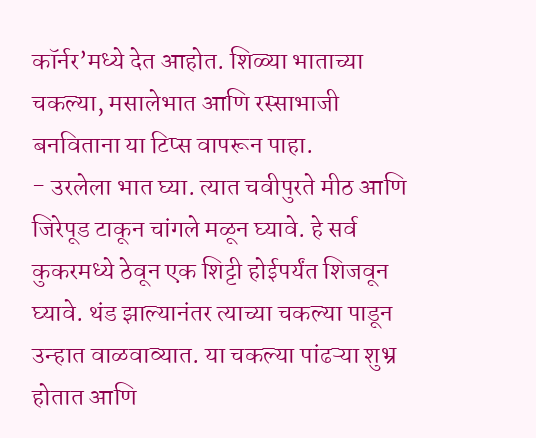कॉर्नर’मध्ये देत आहोत. शिळ्या भाताच्या चकल्या, मसालेभात आणि रस्साभाजी बनविताना या टिप्स वापरून पाहा.
- उरलेला भात घ्या. त्यात चवीपुरते मीठ आणि जिरेपूड टाकून चांगले मळून घ्यावे. हे सर्व कुकरमध्ये ठेवून एक शिट्टी होईपर्यंत शिजवून घ्यावे. थंड झाल्यानंतर त्याच्या चकल्या पाडून उन्हात वाळवाव्यात. या चकल्या पांढऱ्या शुभ्र होतात आणि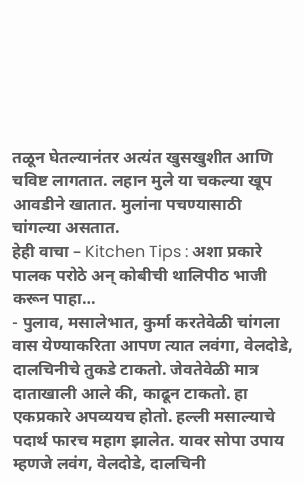तळून घेतल्यानंतर अत्यंत खुसखुशीत आणि चविष्ट लागतात. लहान मुले या चकल्या खूप आवडीने खातात. मुलांना पचण्यासाठी चांगल्या असतात.
हेही वाचा – Kitchen Tips : अशा प्रकारे पालक परोठे अन् कोबीची थालिपीठ भाजी करून पाहा…
- पुलाव, मसालेभात, कुर्मा करतेवेळी चांगला वास येण्याकरिता आपण त्यात लवंगा, वेलदोडे, दालचिनीचे तुकडे टाकतो. जेवतेवेळी मात्र दाताखाली आले की, काढून टाकतो. हा एकप्रकारे अपव्ययच होतो. हल्ली मसाल्याचे पदार्थ फारच महाग झालेत. यावर सोपा उपाय म्हणजे लवंग, वेलदोडे, दालचिनी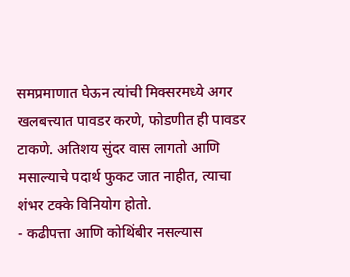समप्रमाणात घेऊन त्यांची मिक्सरमध्ये अगर खलबत्त्यात पावडर करणे, फोडणीत ही पावडर टाकणे. अतिशय सुंदर वास लागतो आणि मसाल्याचे पदार्थ फुकट जात नाहीत, त्याचा शंभर टक्के विनियोग होतो.
- कढीपत्ता आणि कोथिंबीर नसल्यास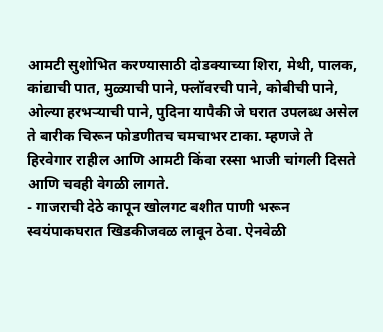आमटी सुशोभित करण्यासाठी दोडक्याच्या शिरा, मेथी, पालक, कांद्याची पात, मुळ्याची पाने, फ्लॉवरची पाने, कोबीची पाने, ओल्या हरभऱ्याची पाने, पुदिना यापैकी जे घरात उपलब्ध असेल ते बारीक चिरून फोडणीतच चमचाभर टाका. म्हणजे ते हिरवेगार राहील आणि आमटी किंवा रस्सा भाजी चांगली दिसते आणि चवही वेगळी लागते.
- गाजराची देठे कापून खोलगट बशीत पाणी भरून स्वयंपाकघरात खिडकीजवळ लावून ठेवा. ऐनवेळी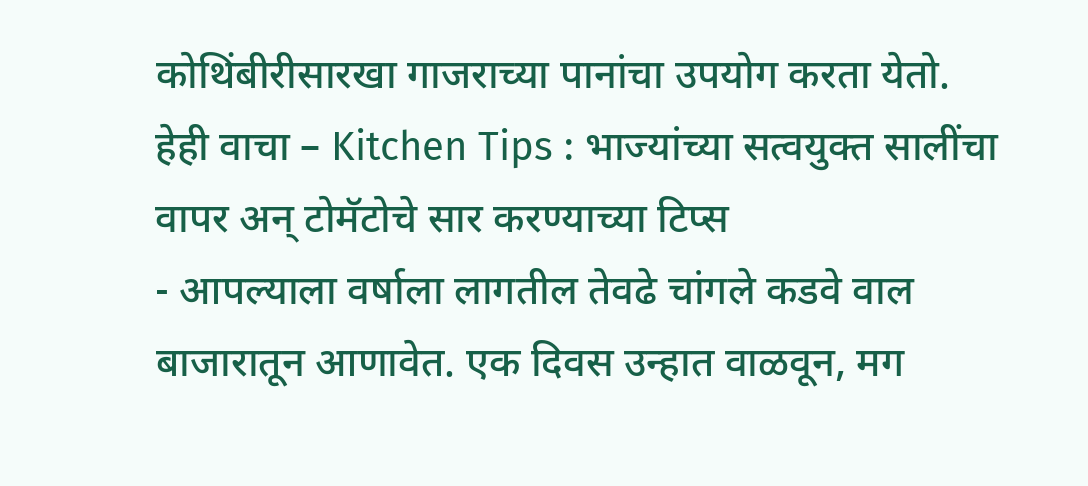कोथिंबीरीसारखा गाजराच्या पानांचा उपयोग करता येतो.
हेही वाचा – Kitchen Tips : भाज्यांच्या सत्वयुक्त सालींचा वापर अन् टोमॅटोचे सार करण्याच्या टिप्स
- आपल्याला वर्षाला लागतील तेवढे चांगले कडवे वाल बाजारातून आणावेत. एक दिवस उन्हात वाळवून, मग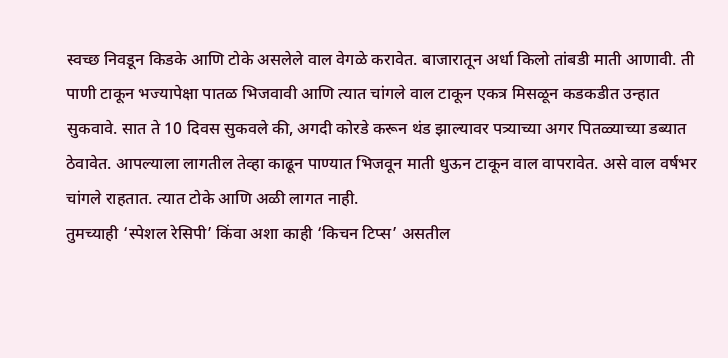स्वच्छ निवडून किडके आणि टोके असलेले वाल वेगळे करावेत. बाजारातून अर्धा किलो तांबडी माती आणावी. ती पाणी टाकून भज्यापेक्षा पातळ भिजवावी आणि त्यात चांगले वाल टाकून एकत्र मिसळून कडकडीत उन्हात सुकवावे. सात ते 10 दिवस सुकवले की, अगदी कोरडे करून थंड झाल्यावर पत्र्याच्या अगर पितळ्याच्या डब्यात ठेवावेत. आपल्याला लागतील तेव्हा काढून पाण्यात भिजवून माती धुऊन टाकून वाल वापरावेत. असे वाल वर्षभर चांगले राहतात. त्यात टोके आणि अळी लागत नाही.
तुमच्याही ‘स्पेशल रेसिपी’ किंवा अशा काही ‘किचन टिप्स’ असतील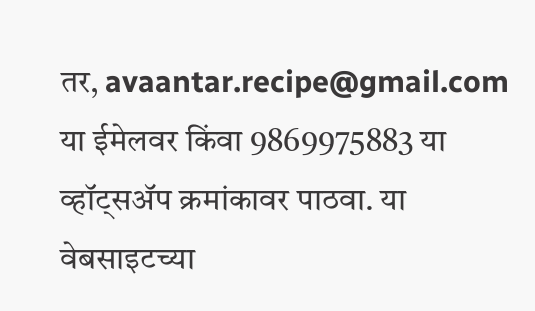तर, avaantar.recipe@gmail.com या ईमेलवर किंवा 9869975883 या व्हॉट्सॲप क्रमांकावर पाठवा. या वेबसाइटच्या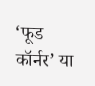‘फूड कॉर्नर’ या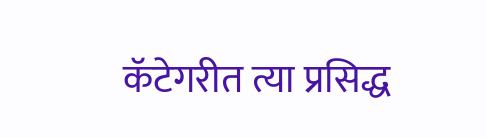कॅटेगरीत त्या प्रसिद्ध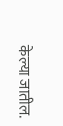केल्या जातील.